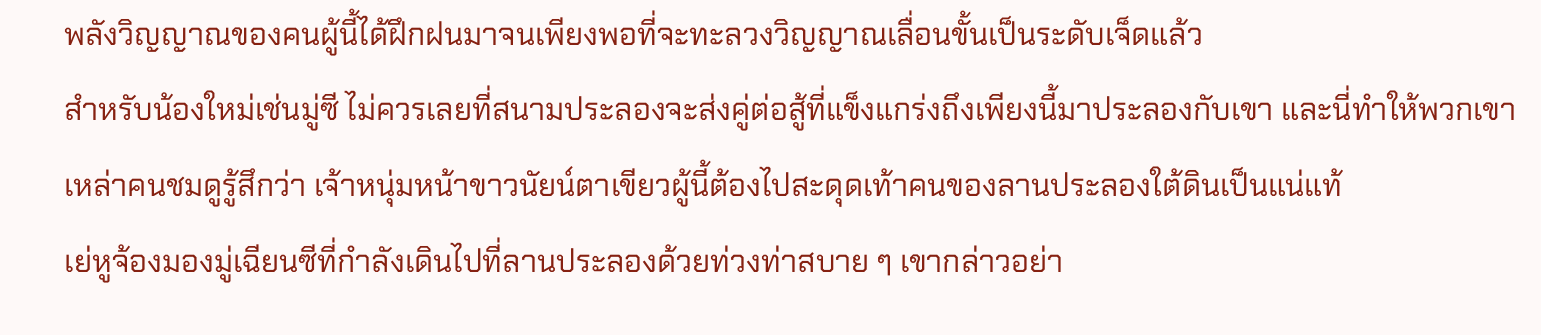พลังวิญญาณของคนผู้นี้ได้ฝึกฝนมาจนเพียงพอที่จะทะลวงวิญญาณเลื่อนขั้นเป็นระดับเจ็ดแล้ว
สำหรับน้องใหม่เช่นมู่ซี ไม่ควรเลยที่สนามประลองจะส่งคู่ต่อสู้ที่แข็งแกร่งถึงเพียงนี้มาประลองกับเขา และนี่ทำให้พวกเขาเหล่าคนชมดูรู้สึกว่า เจ้าหนุ่มหน้าขาวนัยน์ตาเขียวผู้นี้ต้องไปสะดุดเท้าคนของลานประลองใต้ดินเป็นแน่แท้
เย่หูจ้องมองมู่เฉียนซีที่กำลังเดินไปที่ลานประลองด้วยท่วงท่าสบาย ๆ เขากล่าวอย่า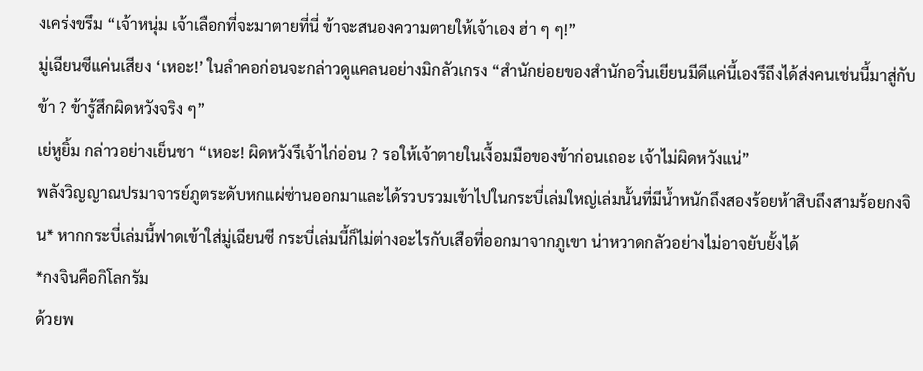งเคร่งขรึม “เจ้าหนุ่ม เจ้าเลือกที่จะมาตายที่นี่ ข้าจะสนองความตายให้เจ้าเอง ฮ่า ๆ ๆ!”
มู่เฉียนซีแค่นเสียง ‘เหอะ!’ ในลำคอก่อนจะกล่าวดูแคลนอย่างมิกลัวเกรง “สำนักย่อยของสำนักอวิ๋นเยียนมีดีแค่นี้เองรึถึงได้ส่งคนเช่นนี้มาสู่กับข้า ? ข้ารู้สึกผิดหวังจริง ๆ”
เย่หูยิ้ม กล่าวอย่างเย็นชา “เหอะ! ผิดหวังรึเจ้าไก่อ่อน ? รอให้เจ้าตายในเงื้อมมือของข้าก่อนเถอะ เจ้าไม่ผิดหวังแน่”
พลังวิญญาณปรมาจารย์ภูตระดับหกแผ่ซ่านออกมาและได้รวบรวมเข้าไปในกระบี่เล่มใหญ่เล่มนั้นที่มีน้ำหนักถึงสองร้อยห้าสิบถึงสามร้อยกงจิน* หากกระบี่เล่มนี้ฟาดเข้าใส่มู่เฉียนซี กระบี่เล่มนี้ก็ไม่ต่างอะไรกับเสือที่ออกมาจากภูเขา น่าหวาดกลัวอย่างไม่อาจยับยั้งได้
*กงจินคือกิโลกรัม
ด้วยพ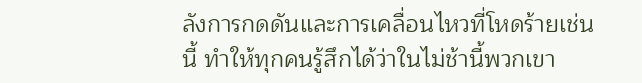ลังการกดดันและการเคลื่อนไหวที่โหดร้ายเช่นนี้ ทำให้ทุกคนรู้สึกได้ว่าในไม่ช้านี้พวกเขา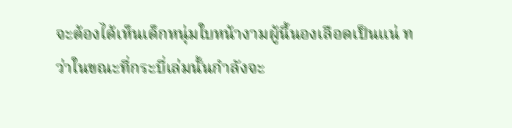จะต้องได้เห็นเด็กหนุ่มใบหน้างามผู้นี้นองเลือดเป็นแน่ ทว่าในขณะที่กระบี่เล่มนั้นกำลังจะ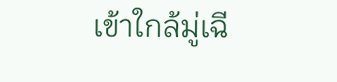เข้าใกล้มู่เฉี